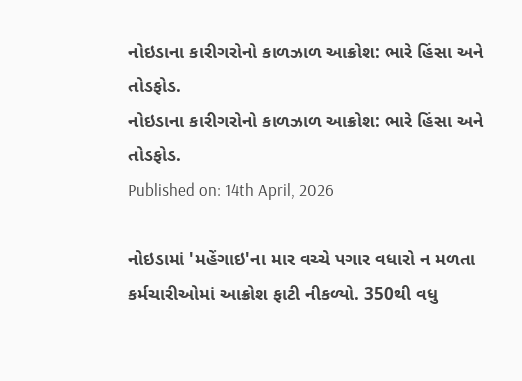નોઇડાના કારીગરોનો કાળઝાળ આક્રોશ: ભારે હિંસા અને તોડફોડ.
નોઇડાના કારીગરોનો કાળઝાળ આક્રોશ: ભારે હિંસા અને તોડફોડ.
Published on: 14th April, 2026

નોઇડામાં 'મહેંગાઇ'ના માર વચ્ચે પગાર વધારો ન મળતા કર્મચારીઓમાં આક્રોશ ફાટી નીકળ્યો. 350થી વધુ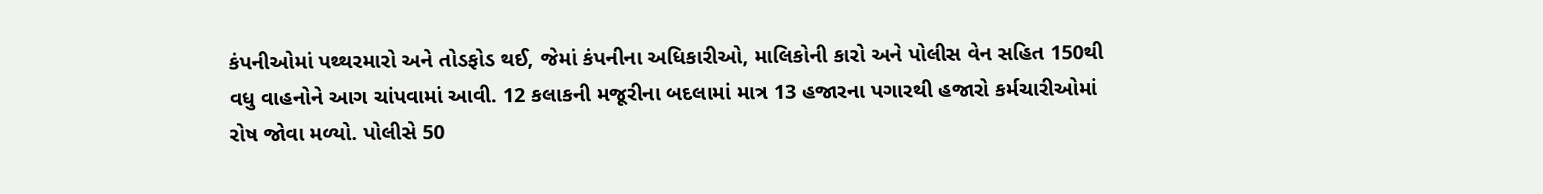કંપનીઓમાં પથ્થરમારો અને તોડફોડ થઈ, જેમાં કંપનીના અધિકારીઓ, માલિકોની કારો અને પોલીસ વેન સહિત 150થી વધુ વાહનોને આગ ચાંપવામાં આવી. 12 કલાકની મજૂરીના બદલામાં માત્ર 13 હજારના પગારથી હજારો કર્મચારીઓમાં રોષ જોવા મળ્યો. પોલીસે 50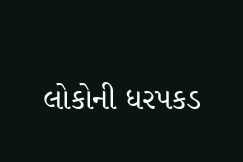લોકોની ધરપકડ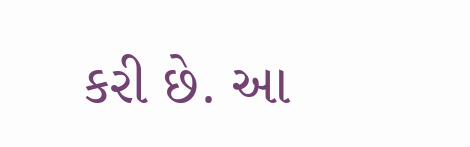કરી છે. આ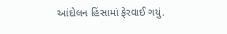આંદોલન હિંસામાં ફેરવાઈ ગયું.